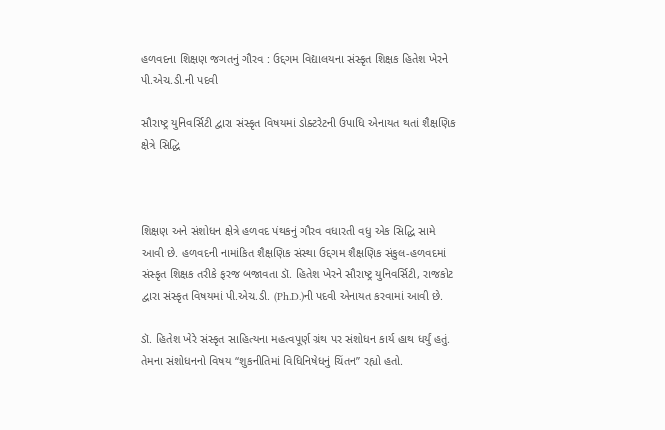હળવદના શિક્ષણ જગતનું ગૌરવ : ઉદ્દગમ વિદ્યાલયના સંસ્કૃત શિક્ષક હિતેશ ખેરને પી.એચ.ડી.ની પદવી

સૌરાષ્ટ્ર યુનિવર્સિટી દ્વારા સંસ્કૃત વિષયમાં ડોક્ટરેટની ઉપાધિ એનાયત થતાં શૈક્ષણિક ક્ષેત્રે સિદ્ધિ



શિક્ષણ અને સંશોધન ક્ષેત્રે હળવદ પંથકનું ગૌરવ વધારતી વધુ એક સિદ્ધિ સામે આવી છે. હળવદની નામાંકિત શૈક્ષણિક સંસ્થા ઉદ્દગમ શૈક્ષણિક સંકુલ-હળવદમાં સંસ્કૃત શિક્ષક તરીકે ફરજ બજાવતા ડૉ. હિતેશ ખેરને સૌરાષ્ટ્ર યુનિવર્સિટી, રાજકોટ દ્વારા સંસ્કૃત વિષયમાં પી.એચ.ડી. (Ph.D.)ની પદવી એનાયત કરવામાં આવી છે.

ડૉ. હિતેશ ખેરે સંસ્કૃત સાહિત્યના મહત્વપૂર્ણ ગ્રંથ પર સંશોધન કાર્ય હાથ ધર્યું હતું. તેમના સંશોધનનો વિષય “શુકનીતિમાં વિધિનિષેધનું ચિંતન” રહ્યો હતો.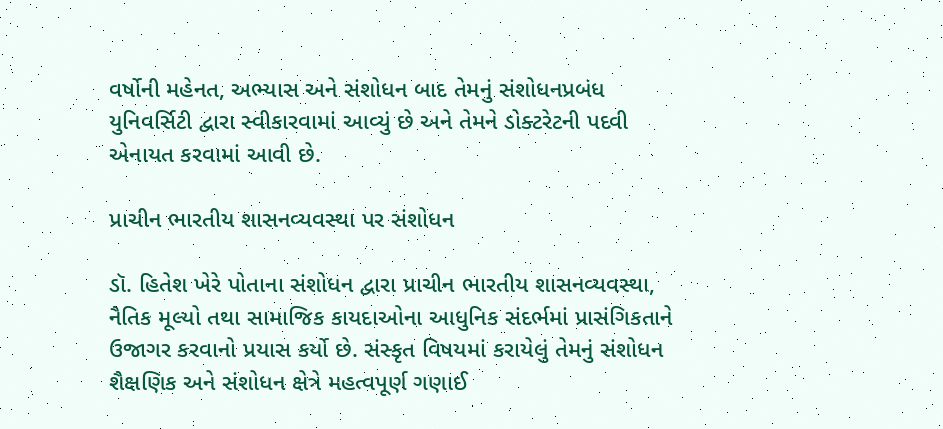વર્ષોની મહેનત, અભ્યાસ અને સંશોધન બાદ તેમનું સંશોધનપ્રબંધ યુનિવર્સિટી દ્વારા સ્વીકારવામાં આવ્યું છે અને તેમને ડોક્ટરેટની પદવી એનાયત કરવામાં આવી છે.

પ્રાચીન ભારતીય શાસનવ્યવસ્થા પર સંશોધન

ડૉ. હિતેશ ખેરે પોતાના સંશોધન દ્વારા પ્રાચીન ભારતીય શાસનવ્યવસ્થા, નૈતિક મૂલ્યો તથા સામાજિક કાયદાઓના આધુનિક સંદર્ભમાં પ્રાસંગિકતાને ઉજાગર કરવાનો પ્રયાસ કર્યો છે. સંસ્કૃત વિષયમાં કરાયેલું તેમનું સંશોધન શૈક્ષણિક અને સંશોધન ક્ષેત્રે મહત્વપૂર્ણ ગણાઈ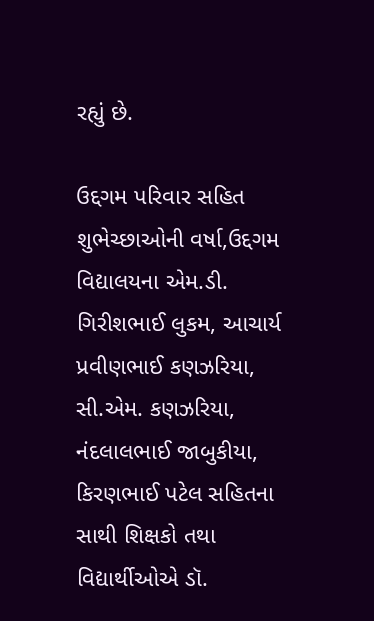રહ્યું છે.

ઉદ્દગમ પરિવાર સહિત શુભેચ્છાઓની વર્ષા,ઉદ્દગમ વિદ્યાલયના એમ.ડી. ગિરીશભાઈ લુકમ, આચાર્ય પ્રવીણભાઈ કણઝરિયા, સી.એમ. કણઝરિયા, નંદલાલભાઈ જાબુકીયા, કિરણભાઈ પટેલ સહિતના સાથી શિક્ષકો તથા વિદ્યાર્થીઓએ ડૉ.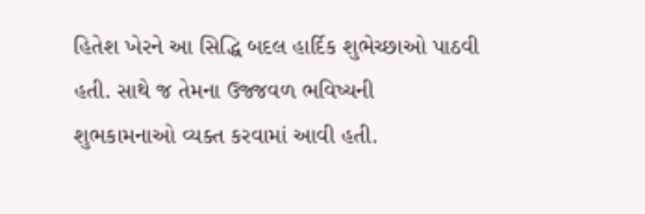હિતેશ ખેરને આ સિદ્ધિ બદલ હાર્દિક શુભેચ્છાઓ પાઠવી હતી. સાથે જ તેમના ઉજ્જવળ ભવિષ્યની શુભકામનાઓ વ્યક્ત કરવામાં આવી હતી.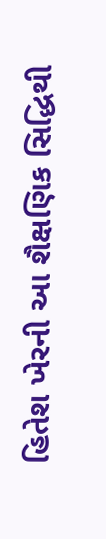હિતેશ ખેરની આ શૈક્ષણિક સિદ્ધિથી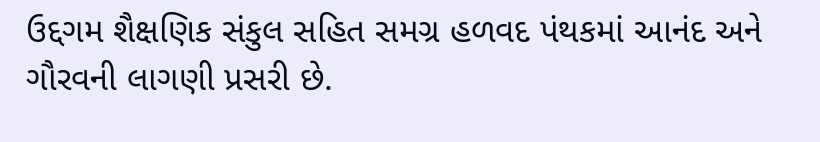ઉદ્દગમ શૈક્ષણિક સંકુલ સહિત સમગ્ર હળવદ પંથકમાં આનંદ અને ગૌરવની લાગણી પ્રસરી છે.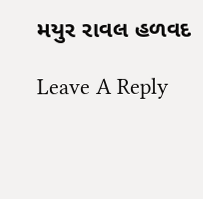મયુર રાવલ હળવદ

Leave A Reply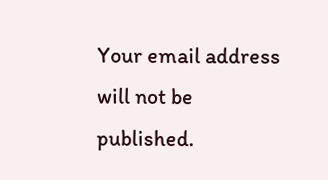Your email address will not be published.